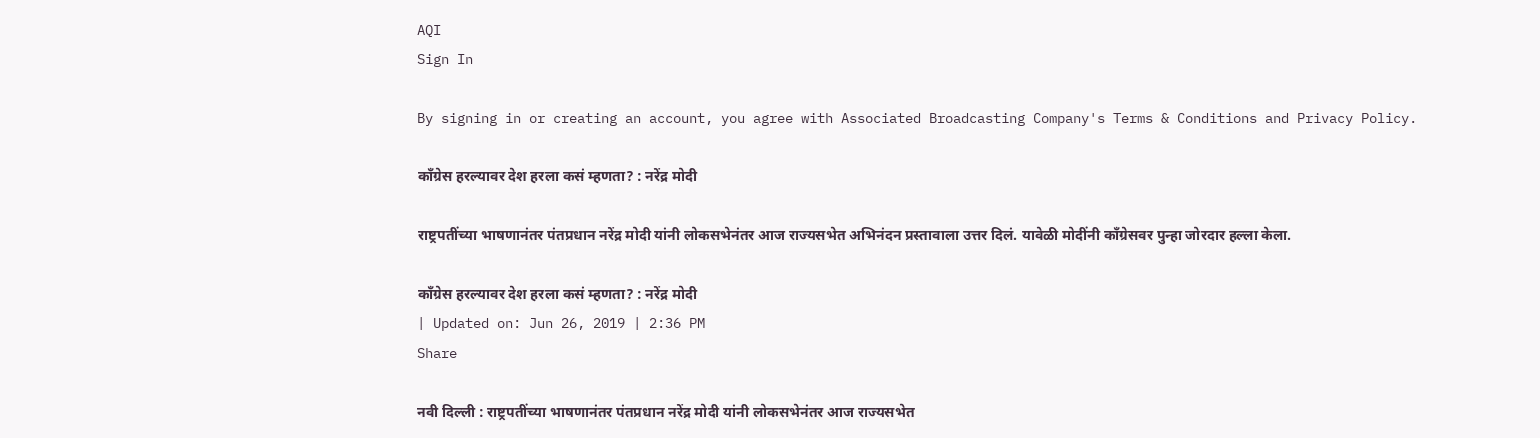AQI
Sign In

By signing in or creating an account, you agree with Associated Broadcasting Company's Terms & Conditions and Privacy Policy.

काँग्रेस हरल्यावर देश हरला कसं म्हणता? : नरेंद्र मोदी

राष्ट्रपतींच्या भाषणानंतर पंतप्रधान नरेंद्र मोदी यांनी लोकसभेनंतर आज राज्यसभेत अभिनंदन प्रस्तावाला उत्तर दिलं. यावेळी मोदींनी काँग्रेसवर पुन्हा जोरदार हल्ला केला.

काँग्रेस हरल्यावर देश हरला कसं म्हणता? : नरेंद्र मोदी
| Updated on: Jun 26, 2019 | 2:36 PM
Share

नवी दिल्ली : राष्ट्रपतींच्या भाषणानंतर पंतप्रधान नरेंद्र मोदी यांनी लोकसभेनंतर आज राज्यसभेत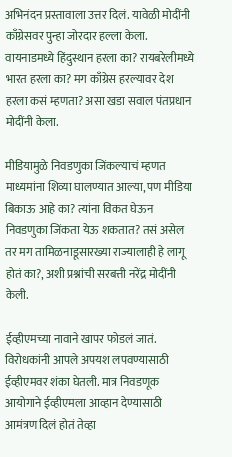अभिनंदन प्रस्तावाला उत्तर दिलं. यावेळी मोदींनी काँग्रेसवर पुन्हा जोरदार हल्ला केला. वायनाडमध्ये हिंदुस्थान हरला का? रायबरेलीमध्ये भारत हरला का? मग काँग्रेस हरल्यावर देश हरला कसं म्हणता? असा खडा सवाल पंतप्रधान मोदींनी केला.

मीडियामुळे निवडणुका जिंकल्याचं म्हणत माध्यमांना शिव्या घालण्यात आल्या, पण मीडिया बिकाऊ आहे का? त्यांना विकत घेऊन निवडणुका जिंकता येऊ शकतात? तसं असेल तर मग तामिळनाडूसारख्या राज्यालाही हे लागू होतं का?, अशी प्रश्नांची सरबत्ती नरेंद्र मोदींनी केली.

ईव्हीएमच्या नावाने खापर फोडलं जातं. विरोधकांनी आपले अपयश लपवण्यासाठी ईव्हीएमवर शंका घेतली. मात्र निवडणूक आयोगाने ईव्हीएमला आव्हान देण्यासाठी आमंत्रण दिलं होतं तेव्हा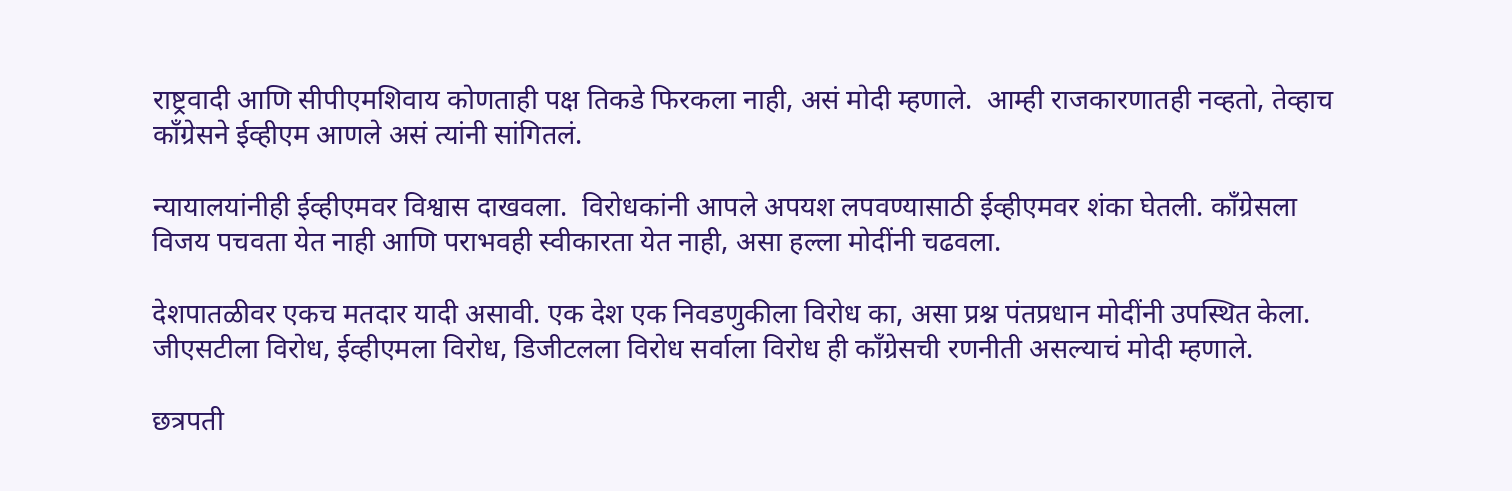राष्ट्रवादी आणि सीपीएमशिवाय कोणताही पक्ष तिकडे फिरकला नाही, असं मोदी म्हणाले.  आम्ही राजकारणातही नव्हतो, तेव्हाच काँग्रेसने ईव्हीएम आणले असं त्यांनी सांगितलं.

न्यायालयांनीही ईव्हीएमवर विश्वास दाखवला.  विरोधकांनी आपले अपयश लपवण्यासाठी ईव्हीएमवर शंका घेतली. काँग्रेसला विजय पचवता येत नाही आणि पराभवही स्वीकारता येत नाही, असा हल्ला मोदींनी चढवला.

देशपातळीवर एकच मतदार यादी असावी. एक देश एक निवडणुकीला विरोध का, असा प्रश्न पंतप्रधान मोदींनी उपस्थित केला. जीएसटीला विरोध, ईव्हीएमला विरोध, डिजीटलला विरोध सर्वाला विरोध ही काँग्रेसची रणनीती असल्याचं मोदी म्हणाले.

छत्रपती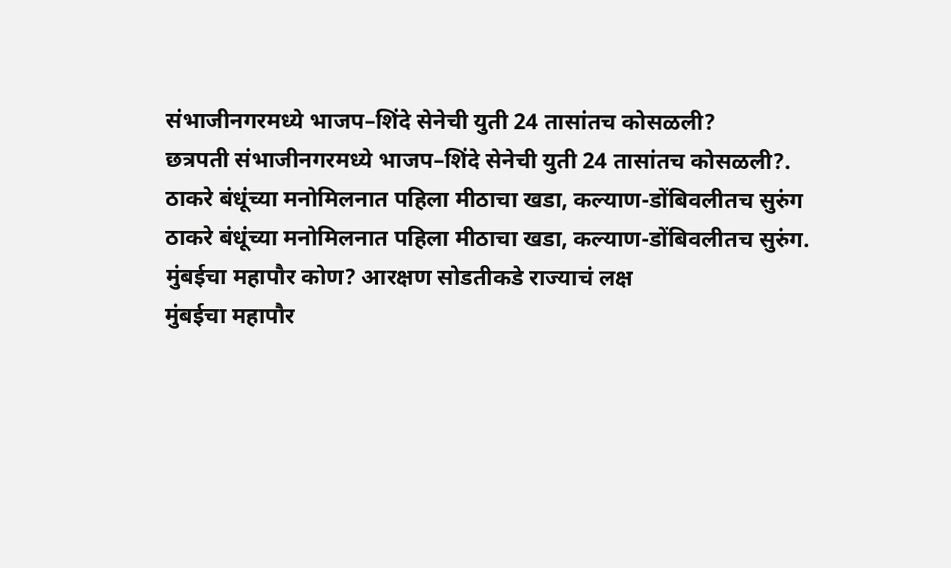संभाजीनगरमध्ये भाजप–शिंदे सेनेची युती 24 तासांतच कोसळली?
छत्रपती संभाजीनगरमध्ये भाजप–शिंदे सेनेची युती 24 तासांतच कोसळली?.
ठाकरे बंधूंच्या मनोमिलनात पहिला मीठाचा खडा, कल्याण-डोंबिवलीतच सुरुंग
ठाकरे बंधूंच्या मनोमिलनात पहिला मीठाचा खडा, कल्याण-डोंबिवलीतच सुरुंग.
मुंबईचा महापौर कोण? आरक्षण सोडतीकडे राज्याचं लक्ष
मुंबईचा महापौर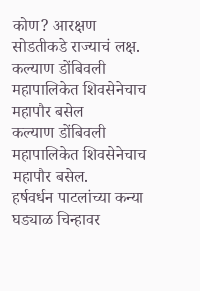कोण? आरक्षण सोडतीकडे राज्याचं लक्ष.
कल्याण डोंबिवली महापालिकेत शिवसेनेचाच महापौर बसेल
कल्याण डोंबिवली महापालिकेत शिवसेनेचाच महापौर बसेल.
हर्षवर्धन पाटलांच्या कन्या घड्याळ चिन्हावर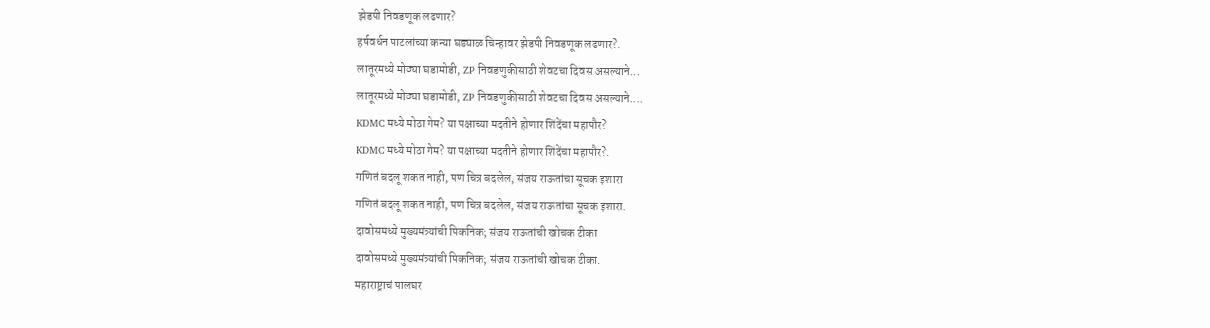झेडपी निवडणूक लढणार?
हर्षवर्धन पाटलांच्या कन्या घड्याळ चिन्हावर झेडपी निवडणूक लढणार?.
लातूरमध्ये मोठ्या घडामोडी, ZP निवडणुकीसाठी शेवटचा दिवस असल्याने...
लातूरमध्ये मोठ्या घडामोडी, ZP निवडणुकीसाठी शेवटचा दिवस असल्याने....
KDMC मध्ये मोठा गेम? या पक्षाच्या मदतीने होणार शिंदेंचा महापौर?
KDMC मध्ये मोठा गेम? या पक्षाच्या मदतीने होणार शिंदेंचा महापौर?.
गणितं बदलू शकत नाही, पण चित्र बदलेल, संजय राऊतांचा सूचक इशारा
गणितं बदलू शकत नाही, पण चित्र बदलेल, संजय राऊतांचा सूचक इशारा.
दावोसमध्ये मुख्यमंत्र्यांची पिकनिक; संजय राऊतांची खोचक टीका
दावोसमध्ये मुख्यमंत्र्यांची पिकनिक; संजय राऊतांची खोचक टीका.
महाराष्ट्राचं पालघर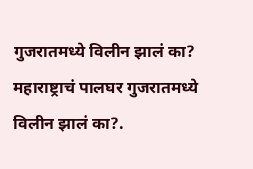गुजरातमध्ये विलीन झालं का?
महाराष्ट्राचं पालघर गुजरातमध्ये विलीन झालं का?.